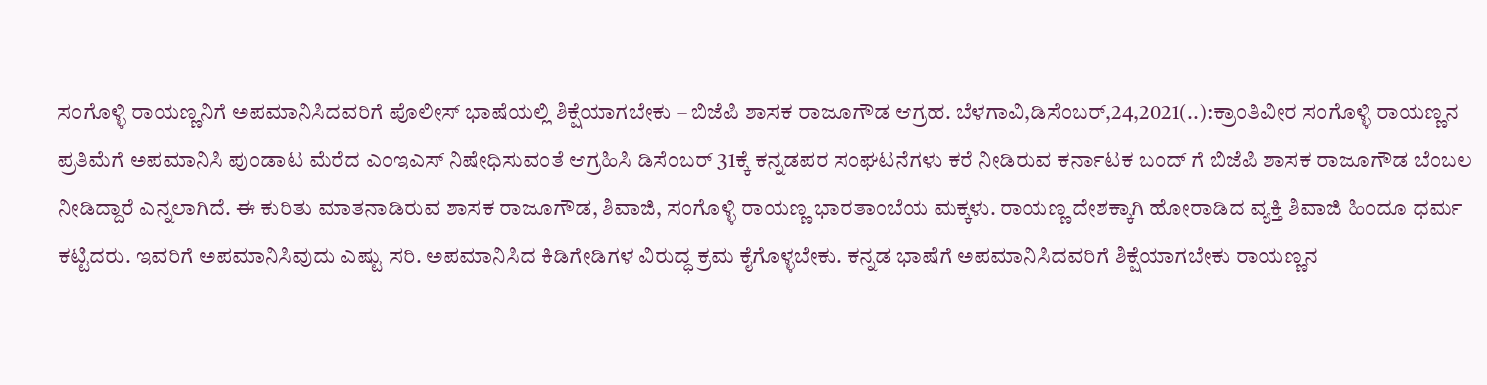ಸಂಗೊಳ್ಳಿ ರಾಯಣ್ಣನಿಗೆ ಅಪಮಾನಿಸಿದವರಿಗೆ ಪೊಲೀಸ್ ಭಾಷೆಯಲ್ಲಿ ಶಿಕ್ಷೆಯಾಗಬೇಕು – ಬಿಜೆಪಿ ಶಾಸಕ ರಾಜೂಗೌಡ ಆಗ್ರಹ. ಬೆಳಗಾವಿ,ಡಿಸೆಂಬರ್,24,2021(..):ಕ್ರಾಂತಿವೀರ ಸಂಗೊಳ್ಳಿ ರಾಯಣ್ಣನ ಪ್ರತಿಮೆಗೆ ಅಪಮಾನಿಸಿ ಪುಂಡಾಟ ಮೆರೆದ ಎಂಇಎಸ್ ನಿಷೇಧಿಸುವಂತೆ ಆಗ್ರಹಿಸಿ ಡಿಸೆಂಬರ್ 31ಕ್ಕೆ ಕನ್ನಡಪರ ಸಂಘಟನೆಗಳು ಕರೆ ನೀಡಿರುವ ಕರ್ನಾಟಕ ಬಂದ್ ಗೆ ಬಿಜೆಪಿ ಶಾಸಕ ರಾಜೂಗೌಡ ಬೆಂಬಲ ನೀಡಿದ್ದಾರೆ ಎನ್ನಲಾಗಿದೆ. ಈ ಕುರಿತು ಮಾತನಾಡಿರುವ ಶಾಸಕ ರಾಜೂಗೌಡ, ಶಿವಾಜಿ, ಸಂಗೊಳ್ಳಿ ರಾಯಣ್ಣ ಭಾರತಾಂಬೆಯ ಮಕ್ಕಳು. ರಾಯಣ್ಣ ದೇಶಕ್ಕಾಗಿ ಹೋರಾಡಿದ ವ್ಯಕ್ತಿ ಶಿವಾಜಿ ಹಿಂದೂ ಧರ್ಮ ಕಟ್ಟಿದರು. ಇವರಿಗೆ ಅಪಮಾನಿಸಿವುದು ಎಷ್ಟು ಸರಿ. ಅಪಮಾನಿಸಿದ ಕಿಡಿಗೇಡಿಗಳ ವಿರುದ್ಧ ಕ್ರಮ ಕೈಗೊಳ್ಳಬೇಕು. ಕನ್ನಡ ಭಾಷೆಗೆ ಅಪಮಾನಿಸಿದವರಿಗೆ ಶಿಕ್ಷೆಯಾಗಬೇಕು ರಾಯಣ್ಣನ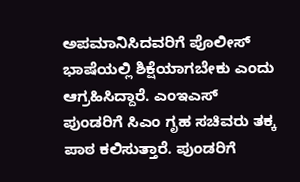ಅಪಮಾನಿಸಿದವರಿಗೆ ಪೊಲೀಸ್ ಭಾಷೆಯಲ್ಲಿ ಶಿಕ್ಷೆಯಾಗಬೇಕು ಎಂದು ಆಗ್ರಹಿಸಿದ್ದಾರೆ. ಎಂಇಎಸ್ ಪುಂಡರಿಗೆ ಸಿಎಂ ಗೃಹ ಸಚಿವರು ತಕ್ಕ ಪಾಠ ಕಲಿಸುತ್ತಾರೆ. ಪುಂಡರಿಗೆ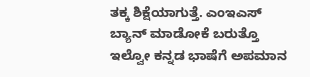ತಕ್ಕ ಶಿಕ್ಷೆಯಾಗುತ್ತೆ. ಎಂಇಎಸ್ ಬ್ಯಾನ್ ಮಾಡೋಕೆ ಬರುತ್ತೊ ಇಲ್ವೋ ಕನ್ನಡ ಭಾಷೆಗೆ ಅಪಮಾನ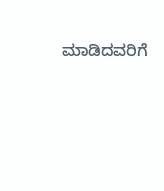ಮಾಡಿದವರಿಗೆ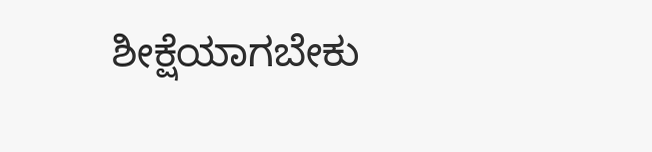ಶೀಕ್ಷೆಯಾಗಬೇಕು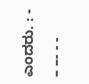ಎಂದರು. : - – –- - -